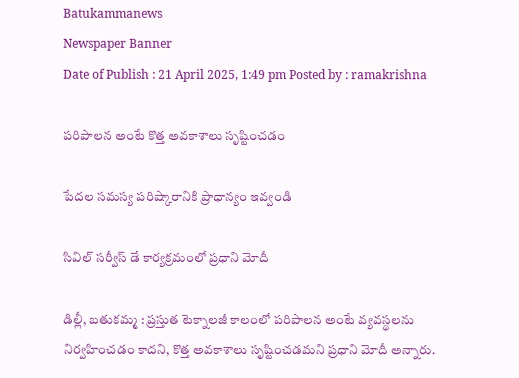Batukammanews
Newspaper Banner
Date of Publish : 21 April 2025, 1:49 pm Posted by : ramakrishna

పరిపాలన అంటే కొత్త అవకాశాలు సృష్టించడం

పేదల సమస్య పరిష్కారానికి ప్రాధాన్యం ఇవ్వండి

సివిల్ సర్వీస్ డే కార్యక్రమంలో ప్రధాని మోదీ

డిల్లీ, బతుకమ్మ : ప్రస్తుత టెక్నాలజీ కాలంలో పరిపాలన అంటే వ్యవస్థలను నిర్వహించడం కాదని, కొత్త అవకాశాలు సృష్టించడమని ప్రధాని మోదీ అన్నారు.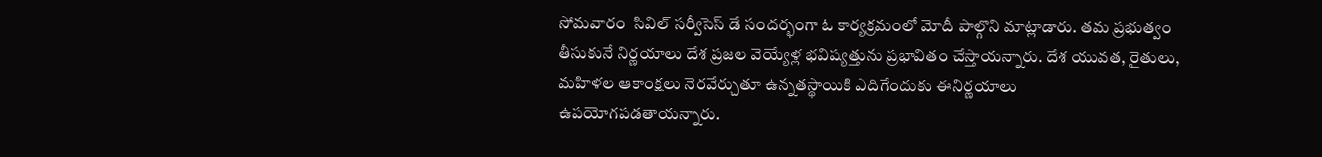సోమవారం  సివిల్ సర్వీసెస్ డే సందర్భంగా ఓ కార్యక్రమంలో మోదీ పాల్గొని మాట్లాడారు. తమ ప్రభుత్వం తీసుకునే నిర్ణయాలు దేశ ప్రజల వెయ్యేళ్ల భవిష్యత్తును ప్రభావితం చేస్తాయన్నారు. దేశ యువత, రైతులు, మహిళల ఆకాంక్షలు నెరవేర్చుతూ ఉన్నతస్థాయికి ఎదిగేందుకు ఈనిర్ణయాలు ఉపయోగపడతాయన్నారు.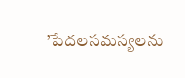’పేదలసమస్యలను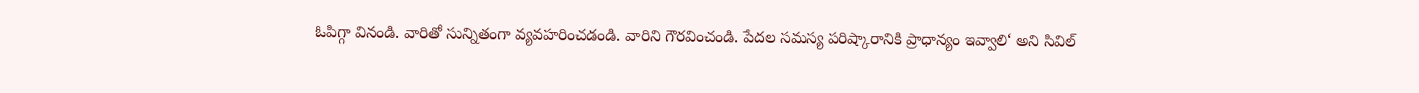ఓపిగ్గా వినండి. వారితో సున్నితంగా వ్యవహరించడండి. వారిని గౌరవించండి. పేదల సమస్య పరిష్కారానికి ప్రాధాన్యం ఇవ్వాలి‘ అని సివిల్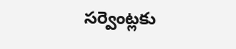సర్వెంట్లకు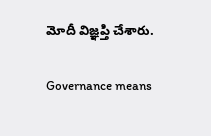మోదీ విజ్ఞప్తి చేశారు.

Governance means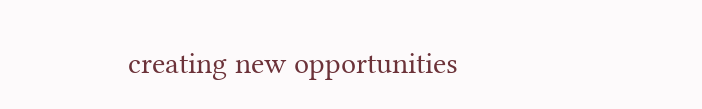creating new opportunities